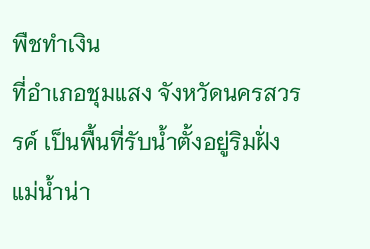พืชทำเงิน
ที่อำเภอชุมแสง จังหวัดนครสวรรค์ เป็นพื้นที่รับน้ำตั้งอยู่ริมฝั่งแม่น้ำน่า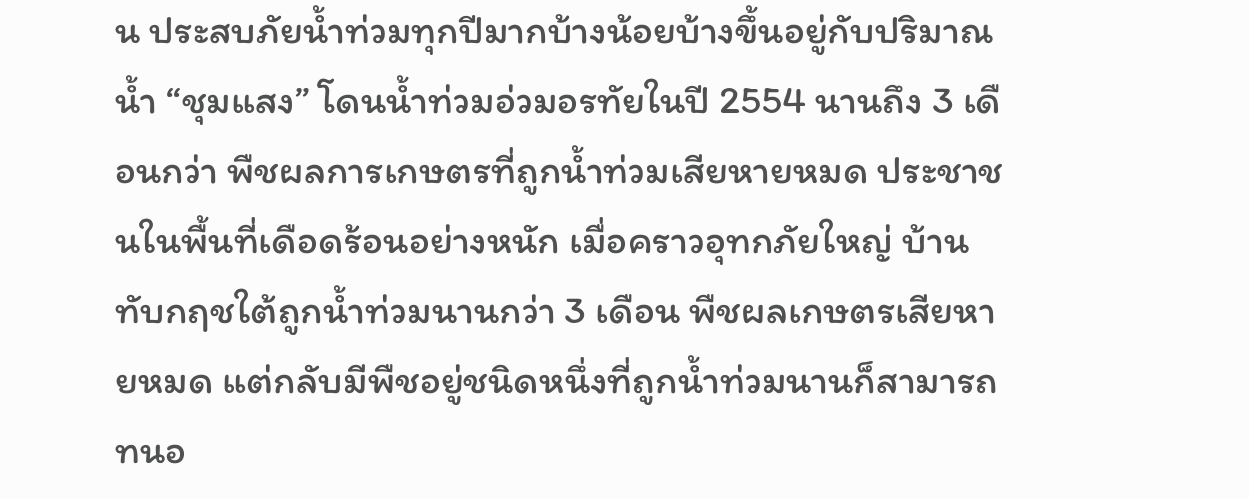น ประสบภัยน้ำท่วมทุกปีมากบ้างน้อยบ้างขึ้นอยู่กับปริมาณน้ำ “ชุมแสง” โดนน้ำท่วมอ่วมอรทัยในปี 2554 นานถึง 3 เดือนกว่า พืชผลการเกษตรที่ถูกน้ำท่วมเสียหายหมด ประชาชนในพื้นที่เดือดร้อนอย่างหนัก เมื่อคราวอุทกภัยใหญ่ บ้านทับกฤชใต้ถูกน้ำท่วมนานกว่า 3 เดือน พืชผลเกษตรเสียหายหมด แต่กลับมีพืชอยู่ชนิดหนึ่งที่ถูกน้ำท่วมนานก็สามารถทนอ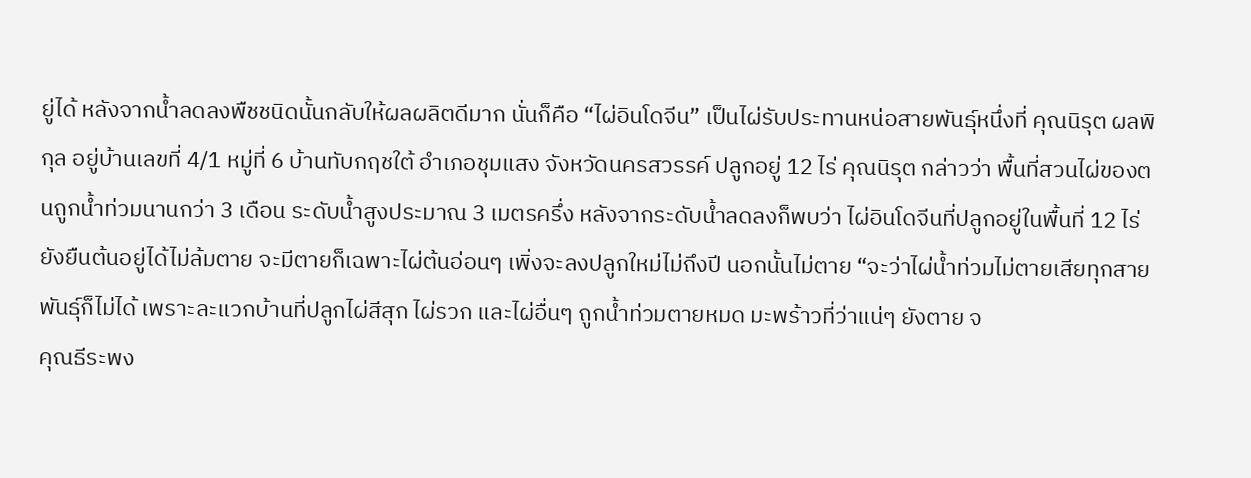ยู่ได้ หลังจากน้ำลดลงพืชชนิดนั้นกลับให้ผลผลิตดีมาก นั่นก็คือ “ไผ่อินโดจีน” เป็นไผ่รับประทานหน่อสายพันธุ์หนึ่งที่ คุณนิรุต ผลพิกุล อยู่บ้านเลขที่ 4/1 หมู่ที่ 6 บ้านทับกฤชใต้ อำเภอชุมแสง จังหวัดนครสวรรค์ ปลูกอยู่ 12 ไร่ คุณนิรุต กล่าวว่า พื้นที่สวนไผ่ของตนถูกน้ำท่วมนานกว่า 3 เดือน ระดับน้ำสูงประมาณ 3 เมตรครึ่ง หลังจากระดับน้ำลดลงก็พบว่า ไผ่อินโดจีนที่ปลูกอยู่ในพื้นที่ 12 ไร่ ยังยืนต้นอยู่ได้ไม่ล้มตาย จะมีตายก็เฉพาะไผ่ต้นอ่อนๆ เพิ่งจะลงปลูกใหม่ไม่ถึงปี นอกนั้นไม่ตาย “จะว่าไผ่น้ำท่วมไม่ตายเสียทุกสายพันธุ์ก็ไม่ได้ เพราะละแวกบ้านที่ปลูกไผ่สีสุก ไผ่รวก และไผ่อื่นๆ ถูกน้ำท่วมตายหมด มะพร้าวที่ว่าแน่ๆ ยังตาย จ
คุณธีระพง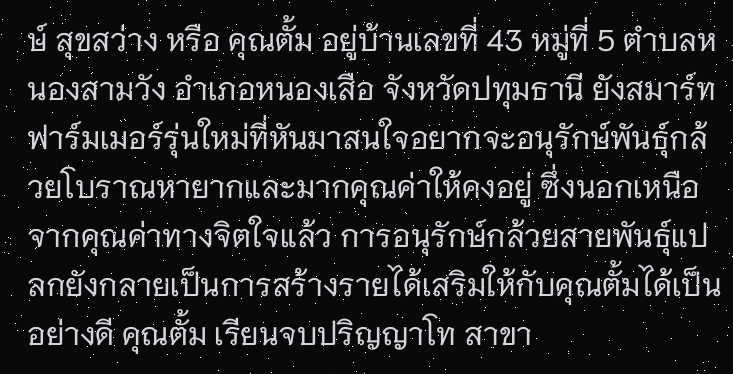ษ์ สุขสว่าง หรือ คุณตั้ม อยู่บ้านเลขที่ 43 หมู่ที่ 5 ตำบลหนองสามวัง อำเภอหนองเสือ จังหวัดปทุมธานี ยังสมาร์ทฟาร์มเมอร์รุ่นใหม่ที่หันมาสนใจอยากจะอนุรักษ์พันธุ์กล้วยโบราณหายากและมากคุณค่าให้คงอยู่ ซึ่งนอกเหนือจากคุณค่าทางจิตใจแล้ว การอนุรักษ์กล้วยสายพันธุ์แปลกยังกลายเป็นการสร้างรายได้เสริมให้กับคุณตั้มได้เป็นอย่างดี คุณตั้ม เรียนจบปริญญาโท สาขา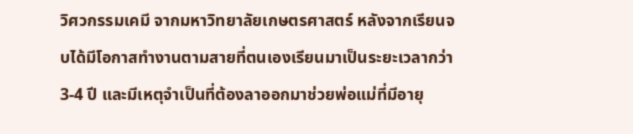วิศวกรรมเคมี จากมหาวิทยาลัยเกษตรศาสตร์ หลังจากเรียนจบได้มีโอกาสทำงานตามสายที่ตนเองเรียนมาเป็นระยะเวลากว่า 3-4 ปี และมีเหตุจำเป็นที่ต้องลาออกมาช่วยพ่อแม่ที่มีอายุ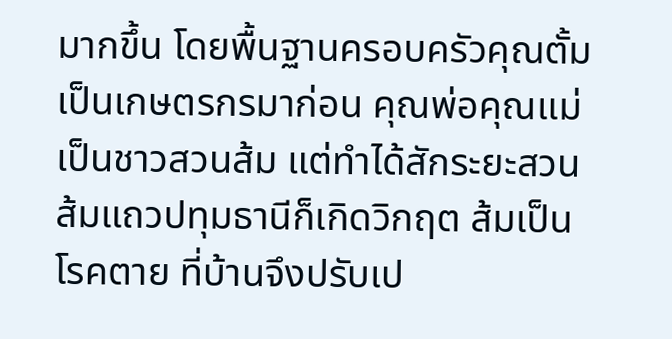มากขึ้น โดยพื้นฐานครอบครัวคุณตั้มเป็นเกษตรกรมาก่อน คุณพ่อคุณแม่เป็นชาวสวนส้ม แต่ทำได้สักระยะสวนส้มแถวปทุมธานีก็เกิดวิกฤต ส้มเป็นโรคตาย ที่บ้านจึงปรับเป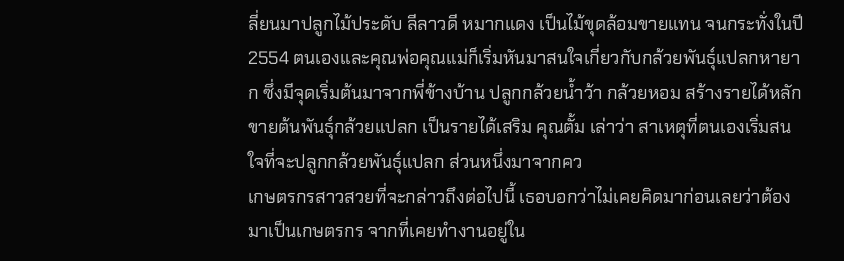ลี่ยนมาปลูกไม้ประดับ ลีลาวดี หมากแดง เป็นไม้ขุดล้อมขายแทน จนกระทั่งในปี 2554 ตนเองและคุณพ่อคุณแม่ก็เริ่มหันมาสนใจเกี่ยวกับกล้วยพันธุ์แปลกหายาก ซึ่งมีจุดเริ่มต้นมาจากพี่ข้างบ้าน ปลูกกล้วยน้ำว้า กล้วยหอม สร้างรายได้หลัก ขายต้นพันธุ์กล้วยแปลก เป็นรายได้เสริม คุณตั้ม เล่าว่า สาเหตุที่ตนเองเริ่มสนใจที่จะปลูกกล้วยพันธุ์แปลก ส่วนหนึ่งมาจากคว
เกษตรกรสาวสวยที่จะกล่าวถึงต่อไปนี้ เธอบอกว่าไม่เคยคิดมาก่อนเลยว่าต้องมาเป็นเกษตรกร จากที่เคยทำงานอยู่ใน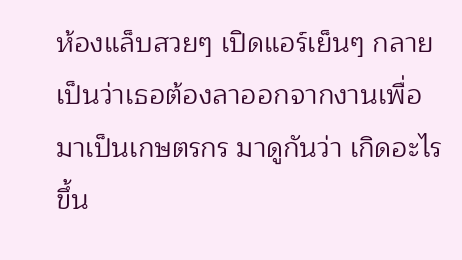ห้องแล็บสวยๆ เปิดแอร์เย็นๆ กลายเป็นว่าเธอต้องลาออกจากงานเพื่อมาเป็นเกษตรกร มาดูกันว่า เกิดอะไรขึ้น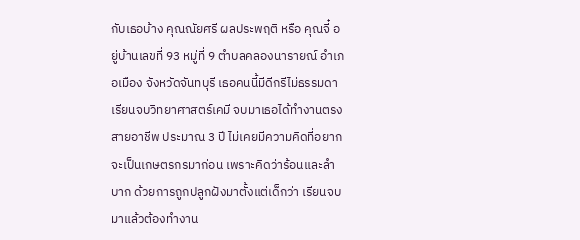กับเธอบ้าง คุณณัยศรี ผลประพฤติ หรือ คุณจี๋ อยู่บ้านเลขที่ 93 หมู่ที่ 9 ตำบลคลองนารายณ์ อำเภอเมือง จังหวัดจันทบุรี เธอคนนี้มีดีกรีไม่ธรรมดา เรียนจบวิทยาศาสตร์เคมี จบมาเธอได้ทำงานตรงสายอาชีพ ประมาณ 3 ปี ไม่เคยมีความคิดที่อยากจะเป็นเกษตรกรมาก่อน เพราะคิดว่าร้อนและลำบาก ด้วยการถูกปลูกฝังมาตั้งแต่เด็กว่า เรียนจบมาแล้วต้องทำงาน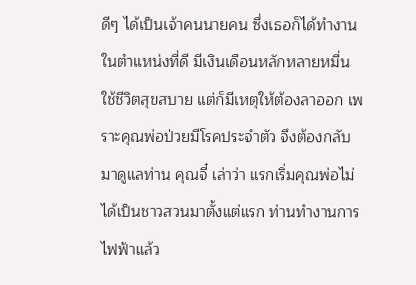ดีๆ ได้เป็นเจ้าคนนายคน ซึ่งเธอก็ได้ทำงานในตำแหน่งที่ดี มีเงินเดือนหลักหลายหมื่น ใช้ชีวิตสุขสบาย แต่ก็มีเหตุให้ต้องลาออก เพราะคุณพ่อป่วยมีโรคประจำตัว จึงต้องกลับมาดูแลท่าน คุณจี๋ เล่าว่า แรกเริ่มคุณพ่อไม่ได้เป็นชาวสวนมาตั้งแต่แรก ท่านทำงานการไฟฟ้าแล้ว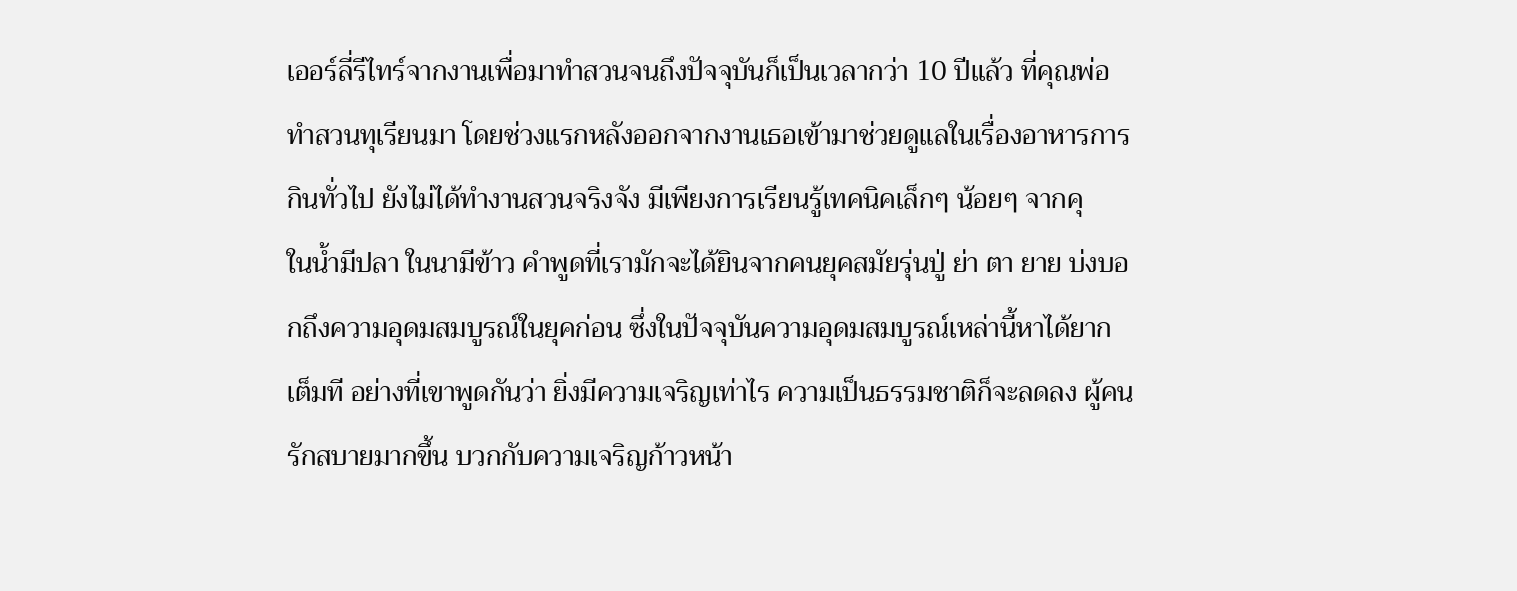เออร์ลี่รีไทร์จากงานเพื่อมาทำสวนจนถึงปัจจุบันก็เป็นเวลากว่า 10 ปีแล้ว ที่คุณพ่อทำสวนทุเรียนมา โดยช่วงแรกหลังออกจากงานเธอเข้ามาช่วยดูแลในเรื่องอาหารการกินทั่วไป ยังไม่ได้ทำงานสวนจริงจัง มีเพียงการเรียนรู้เทคนิคเล็กๆ น้อยๆ จากคุ
ในน้ำมีปลา ในนามีข้าว คำพูดที่เรามักจะได้ยินจากคนยุคสมัยรุ่นปู่ ย่า ตา ยาย บ่งบอกถึงความอุดมสมบูรณ์ในยุคก่อน ซึ่งในปัจจุบันความอุดมสมบูรณ์เหล่านี้หาได้ยากเต็มที อย่างที่เขาพูดกันว่า ยิ่งมีความเจริญเท่าไร ความเป็นธรรมชาติก็จะลดลง ผู้คนรักสบายมากขึ้น บวกกับความเจริญก้าวหน้า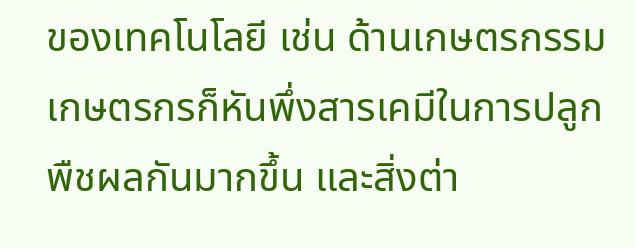ของเทคโนโลยี เช่น ด้านเกษตรกรรม เกษตรกรก็หันพึ่งสารเคมีในการปลูกพืชผลกันมากขึ้น และสิ่งต่า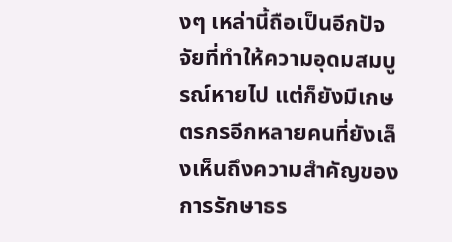งๆ เหล่านี้ถือเป็นอีกปัจจัยที่ทำให้ความอุดมสมบูรณ์หายไป แต่ก็ยังมีเกษตรกรอีกหลายคนที่ยังเล็งเห็นถึงความสำคัญของการรักษาธร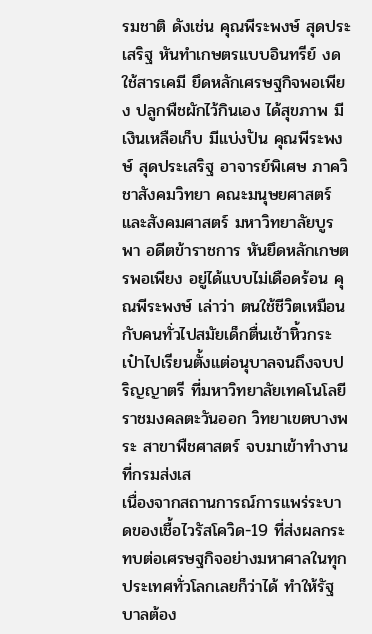รมชาติ ดังเช่น คุณพีระพงษ์ สุดประเสริฐ หันทำเกษตรแบบอินทรีย์ งดใช้สารเคมี ยึดหลักเศรษฐกิจพอเพียง ปลูกพืชผักไว้กินเอง ได้สุขภาพ มีเงินเหลือเก็บ มีแบ่งปัน คุณพีระพงษ์ สุดประเสริฐ อาจารย์พิเศษ ภาควิชาสังคมวิทยา คณะมนุษยศาสตร์และสังคมศาสตร์ มหาวิทยาลัยบูรพา อดีตข้าราชการ หันยึดหลักเกษตรพอเพียง อยู่ได้แบบไม่เดือดร้อน คุณพีระพงษ์ เล่าว่า ตนใช้ชีวิตเหมือนกับคนทั่วไปสมัยเด็กตื่นเช้าหิ้วกระเป๋าไปเรียนตั้งแต่อนุบาลจนถึงจบปริญญาตรี ที่มหาวิทยาลัยเทคโนโลยีราชมงคลตะวันออก วิทยาเขตบางพระ สาขาพืชศาสตร์ จบมาเข้าทำงานที่กรมส่งเส
เนื่องจากสถานการณ์การแพร่ระบาดของเชื้อไวรัสโควิด-19 ที่ส่งผลกระทบต่อเศรษฐกิจอย่างมหาศาลในทุกประเทศทั่วโลกเลยก็ว่าได้ ทำให้รัฐบาลต้อง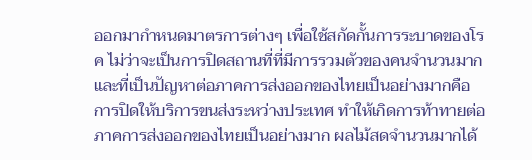ออกมากำหนดมาตรการต่างๆ เพื่อใช้สกัดกั้นการระบาดของโรค ไม่ว่าจะเป็นการปิดสถานที่ที่มีการรวมตัวของคนจำนวนมาก และที่เป็นปัญหาต่อภาคการส่งออกของไทยเป็นอย่างมากคือการปิดให้บริการขนส่งระหว่างประเทศ ทำให้เกิดการท้าทายต่อภาคการส่งออกของไทยเป็นอย่างมาก ผลไม้สดจำนวนมากได้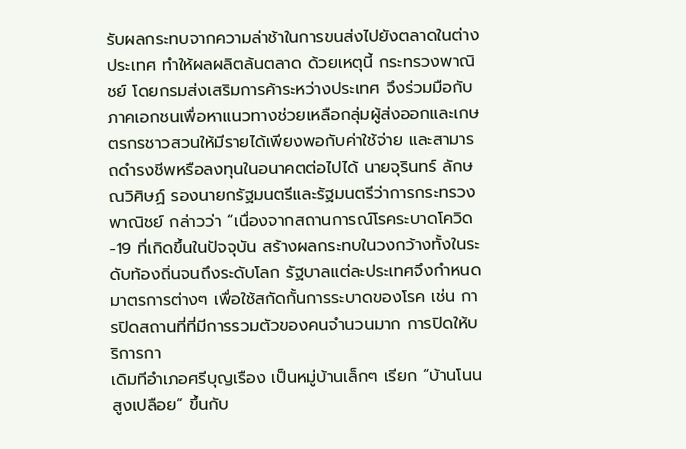รับผลกระทบจากความล่าช้าในการขนส่งไปยังตลาดในต่างประเทศ ทำให้ผลผลิตล้นตลาด ด้วยเหตุนี้ กระทรวงพาณิชย์ โดยกรมส่งเสริมการค้าระหว่างประเทศ จึงร่วมมือกับภาคเอกชนเพื่อหาแนวทางช่วยเหลือกลุ่มผู้ส่งออกและเกษตรกรชาวสวนให้มีรายได้เพียงพอกับค่าใช้จ่าย และสามารถดำรงชีพหรือลงทุนในอนาคตต่อไปได้ นายจุรินทร์ ลักษณวิศิษฏ์ รองนายกรัฐมนตรีและรัฐมนตรีว่าการกระทรวงพาณิชย์ กล่าวว่า “เนื่องจากสถานการณ์โรคระบาดโควิด-19 ที่เกิดขึ้นในปัจจุบัน สร้างผลกระทบในวงกว้างทั้งในระดับท้องถิ่นจนถึงระดับโลก รัฐบาลแต่ละประเทศจึงกำหนดมาตรการต่างๆ เพื่อใช้สกัดกั้นการระบาดของโรค เช่น การปิดสถานที่ที่มีการรวมตัวของคนจำนวนมาก การปิดให้บริการกา
เดิมทีอำเภอศรีบุญเรือง เป็นหมู่บ้านเล็กๆ เรียก “บ้านโนนสูงเปลือย” ขึ้นกับ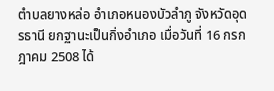ตำบลยางหล่อ อำเภอหนองบัวลำภู จังหวัดอุดรธานี ยกฐานะเป็นกิ่งอำเภอ เมื่อวันที่ 16 กรกฎาคม 2508 ได้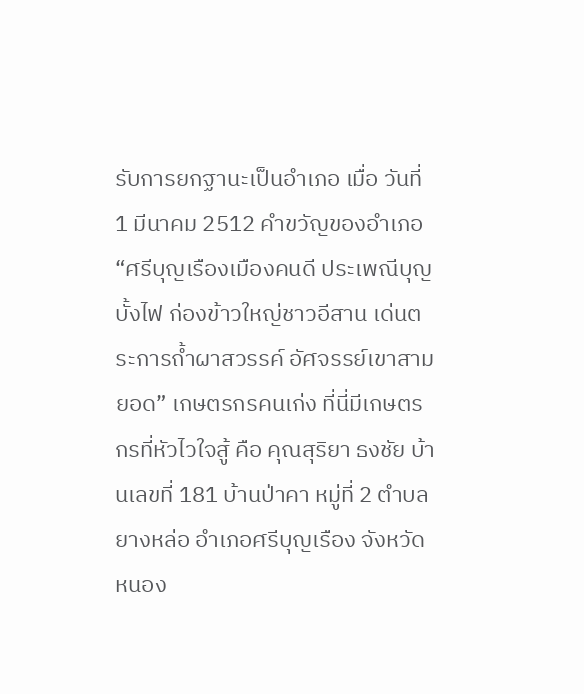รับการยกฐานะเป็นอำเภอ เมื่อ วันที่ 1 มีนาคม 2512 คำขวัญของอำเภอ “ศรีบุญเรืองเมืองคนดี ประเพณีบุญบั้งไฟ ก่องข้าวใหญ่ชาวอีสาน เด่นตระการถ้ำผาสวรรค์ อัศจรรย์เขาสามยอด” เกษตรกรคนเก่ง ที่นี่มีเกษตรกรที่หัวไวใจสู้ คือ คุณสุริยา ธงชัย บ้านเลขที่ 181 บ้านป่าคา หมู่ที่ 2 ตำบลยางหล่อ อำเภอศรีบุญเรือง จังหวัดหนอง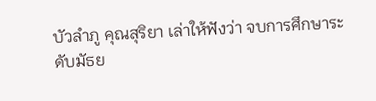บัวลำภู คุณสุริยา เล่าให้ฟังว่า จบการศึกษาระดับมัธย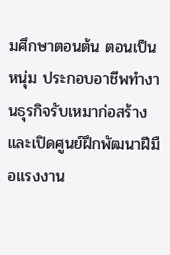มศึกษาตอนต้น ตอนเป็นหนุ่ม ประกอบอาชีพทำงานธุรกิจรับเหมาก่อสร้าง และเปิดศูนย์ฝึกพัฒนาฝีมือแรงงาน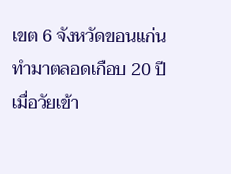เขต 6 จังหวัดขอนแก่น ทำมาตลอดเกือบ 20 ปี เมื่อวัยเข้า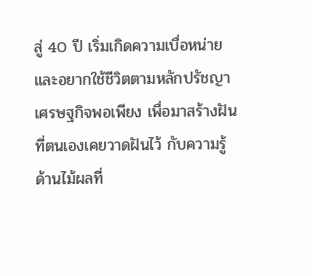สู่ 40 ปี เริ่มเกิดความเบื่อหน่าย และอยากใช้ชีวิตตามหลักปรัชญาเศรษฐกิจพอเพียง เพื่อมาสร้างฝันที่ตนเองเคยวาดฝันไว้ กับความรู้ด้านไม้ผลที่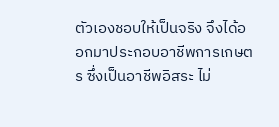ตัวเองชอบให้เป็นจริง จึงได้ออกมาประกอบอาชีพการเกษตร ซึ่งเป็นอาชีพอิสระ ไม่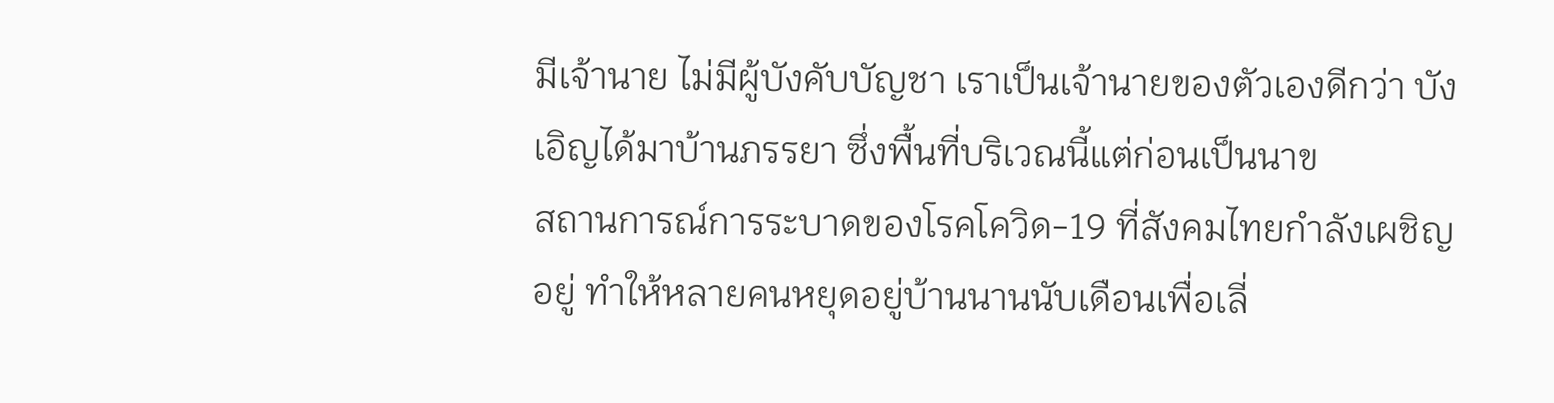มีเจ้านาย ไม่มีผู้บังคับบัญชา เราเป็นเจ้านายของตัวเองดีกว่า บังเอิญได้มาบ้านภรรยา ซึ่งพื้นที่บริเวณนี้แต่ก่อนเป็นนาข
สถานการณ์การระบาดของโรคโควิด-19 ที่สังคมไทยกำลังเผชิญอยู่ ทำให้หลายคนหยุดอยู่บ้านนานนับเดือนเพื่อเลี่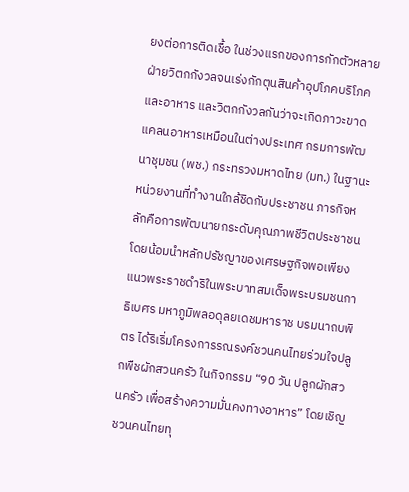ยงต่อการติดเชื้อ ในช่วงแรกของการกักตัวหลายฝ่ายวิตกกังวลจนเร่งกักตุนสินค้าอุปโภคบริโภคและอาหาร และวิตกกังวลกันว่าจะเกิดภาวะขาดแคลนอาหารเหมือนในต่างประเทศ กรมการพัฒนาชุมชน (พช.) กระทรวงมหาดไทย (มท.) ในฐานะหน่วยงานที่ทำงานใกล้ชิดกับประชาชน ภารกิจหลักคือการพัฒนายกระดับคุณภาพชีวิตประชาชน โดยน้อมนำหลักปรัชญาของเศรษฐกิจพอเพียง แนวพระราชดำริในพระบาทสมเด็จพระบรมชนกาธิเบศร มหาภูมิพลอดุลยเดชมหาราช บรมนาถบพิตร ได้ริเริ่มโครงการรณรงค์ชวนคนไทยร่วมใจปลูกพืชผักสวนครัว ในกิจกรรม “90 วัน ปลูกผักสวนครัว เพื่อสร้างความมั่นคงทางอาหาร” โดยเชิญชวนคนไทยทุ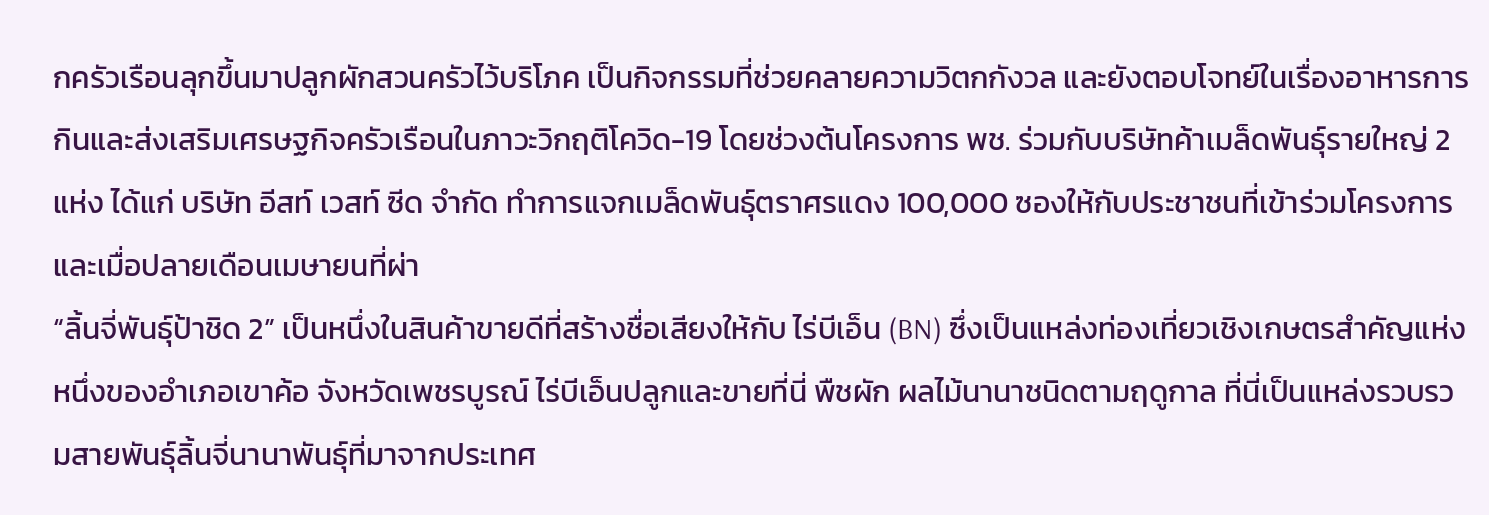กครัวเรือนลุกขึ้นมาปลูกผักสวนครัวไว้บริโภค เป็นกิจกรรมที่ช่วยคลายความวิตกกังวล และยังตอบโจทย์ในเรื่องอาหารการกินและส่งเสริมเศรษฐกิจครัวเรือนในภาวะวิกฤติโควิด-19 โดยช่วงต้นโครงการ พช. ร่วมกับบริษัทค้าเมล็ดพันธุ์รายใหญ่ 2 แห่ง ได้แก่ บริษัท อีสท์ เวสท์ ซีด จํากัด ทำการแจกเมล็ดพันธุ์ตราศรแดง 100,000 ซองให้กับประชาชนที่เข้าร่วมโครงการ และเมื่อปลายเดือนเมษายนที่ผ่า
“ลิ้นจี่พันธุ์ป้าชิด 2” เป็นหนึ่งในสินค้าขายดีที่สร้างชื่อเสียงให้กับ ไร่บีเอ็น (BN) ซึ่งเป็นแหล่งท่องเที่ยวเชิงเกษตรสำคัญแห่งหนึ่งของอำเภอเขาค้อ จังหวัดเพชรบูรณ์ ไร่บีเอ็นปลูกและขายที่นี่ พืชผัก ผลไม้นานาชนิดตามฤดูกาล ที่นี่เป็นแหล่งรวบรวมสายพันธุ์ลิ้นจี่นานาพันธุ์ที่มาจากประเทศ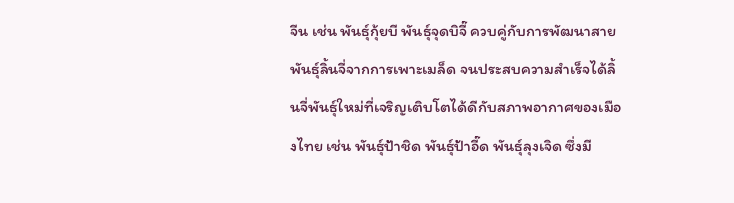จีน เช่น พันธุ์กุ้ยบี พันธุ์จุดบิจี๊ ควบคู่กับการพัฒนาสายพันธุ์ลิ้นจี่จากการเพาะเมล็ด จนประสบความสำเร็จได้ลิ้นจี่พันธุ์ใหม่ที่เจริญเติบโตได้ดีกับสภาพอากาศของเมืองไทย เช่น พันธุ์ป้าชิด พันธุ์ป้าอี๊ด พันธุ์ลุงเจิด ซึ่งมี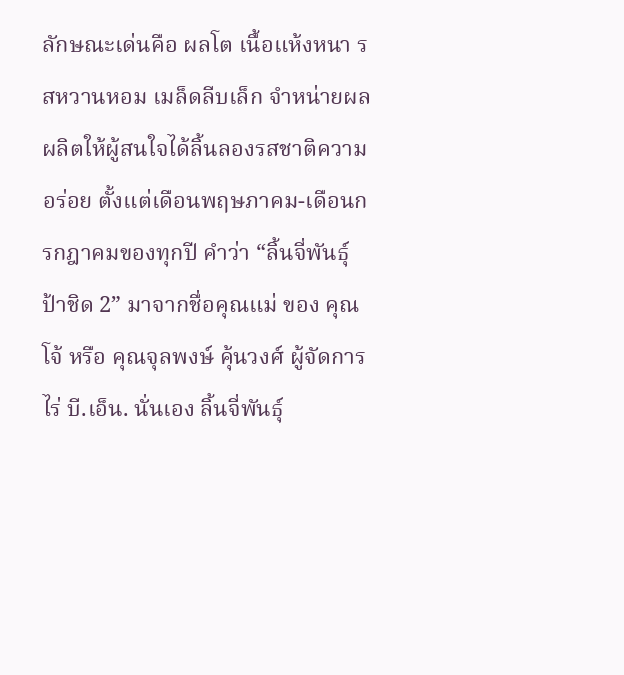ลักษณะเด่นคือ ผลโต เนื้อแห้งหนา รสหวานหอม เมล็ดลีบเล็ก จำหน่ายผลผลิตให้ผู้สนใจได้ลิ้นลองรสชาติความอร่อย ตั้งแต่เดือนพฤษภาคม-เดือนกรกฎาคมของทุกปี คำว่า “ลิ้นจี่พันธุ์ป้าชิด 2” มาจากชื่อคุณแม่ ของ คุณโจ้ หรือ คุณจุลพงษ์ คุ้นวงศ์ ผู้จัดการไร่ บี.เอ็น. นั่นเอง ลิ้นจี่พันธุ์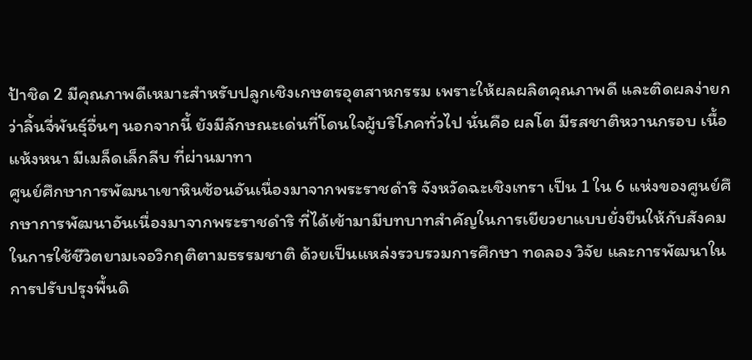ป้าชิด 2 มีคุณภาพดีเหมาะสำหรับปลูกเชิงเกษตรอุตสาหกรรม เพราะให้ผลผลิตคุณภาพดี และติดผลง่ายกว่าลิ้นจี่พันธุ์อื่นๆ นอกจากนี้ ยังมีลักษณะเด่นที่โดนใจผู้บริโภคทั่วไป นั่นคือ ผลโต มีรสชาติหวานกรอบ เนื้อแห้งหนา มีเมล็ดเล็กลีบ ที่ผ่านมาทา
ศูนย์ศึกษาการพัฒนาเขาหินซ้อนอันเนื่องมาจากพระราชดำริ จังหวัดฉะเชิงเทรา เป็น 1 ใน 6 แห่งของศูนย์ศึกษาการพัฒนาอันเนื่องมาจากพระราชดำริ ที่ได้เข้ามามีบทบาทสำคัญในการเยียวยาแบบยั่งยืนให้กับสังคมในการใช้ชีวิตยามเจอวิกฤติตามธรรมชาติ ด้วยเป็นแหล่งรวบรวมการศึกษา ทดลอง วิจัย และการพัฒนาในการปรับปรุงพื้นดิ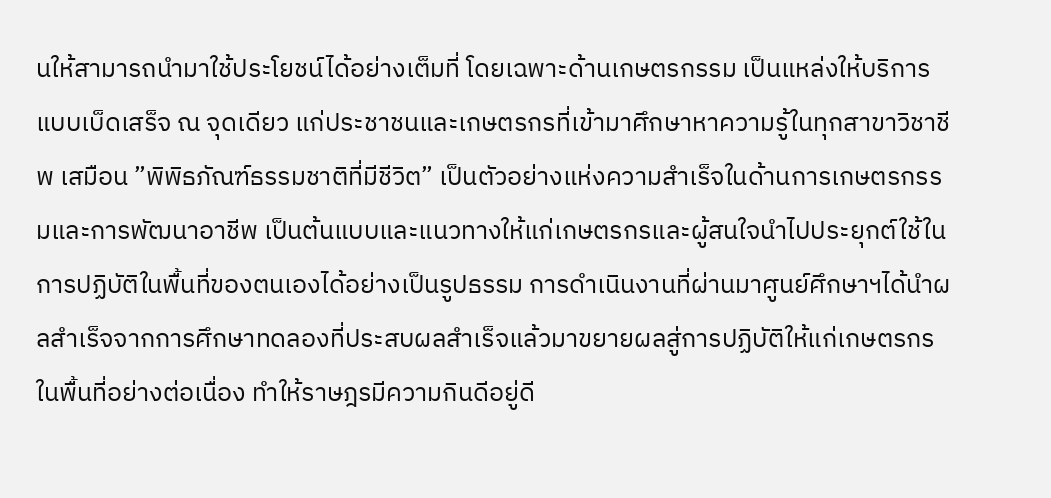นให้สามารถนำมาใช้ประโยชน์ได้อย่างเต็มที่ โดยเฉพาะด้านเกษตรกรรม เป็นแหล่งให้บริการแบบเบ็ดเสร็จ ณ จุดเดียว แก่ประชาชนและเกษตรกรที่เข้ามาศึกษาหาความรู้ในทุกสาขาวิชาชีพ เสมือน ”พิพิธภัณฑ์ธรรมชาติที่มีชีวิต” เป็นตัวอย่างแห่งความสำเร็จในด้านการเกษตรกรรมและการพัฒนาอาชีพ เป็นต้นแบบและแนวทางให้แก่เกษตรกรและผู้สนใจนำไปประยุกต์ใช้ในการปฏิบัติในพื้นที่ของตนเองได้อย่างเป็นรูปธรรม การดำเนินงานที่ผ่านมาศูนย์ศึกษาฯได้นำผลสำเร็จจากการศึกษาทดลองที่ประสบผลสำเร็จแล้วมาขยายผลสู่การปฏิบัติให้แก่เกษตรกรในพื้นที่อย่างต่อเนื่อง ทำให้ราษฎรมีความกินดีอยู่ดี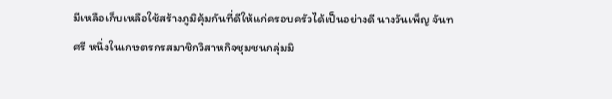มีเหลือเก็บเหลือใช้สร้างภูมิคุ้มกันที่ดีให้แก่ครอบครัวได้เป็นอย่างดี นางวันเพ็ญ จันทศรี หนึ่งในเกษตรกรสมาชิกวิสาหกิจชุมชนกลุ่มมิ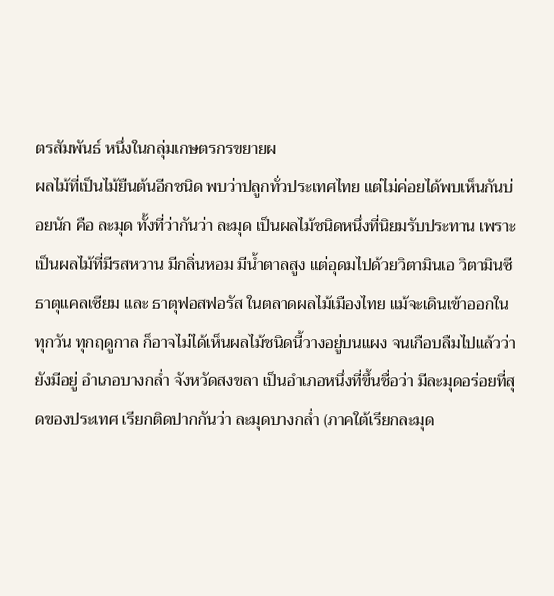ตรสัมพันธ์ หนึ่งในกลุ่มเกษตรกรขยายผ
ผลไม้ที่เป็นไม้ยืนต้นอีกชนิด พบว่าปลูกทั่วประเทศไทย แต่ไม่ค่อยได้พบเห็นกันบ่อยนัก คือ ละมุด ทั้งที่ว่ากันว่า ละมุด เป็นผลไม้ชนิดหนึ่งที่นิยมรับประทาน เพราะเป็นผลไม้ที่มีรสหวาน มีกลิ่นหอม มีน้ำตาลสูง แต่อุดมไปด้วยวิตามินเอ วิตามินซี ธาตุแคลเซียม และ ธาตุฟอสฟอรัส ในตลาดผลไม้เมืองไทย แม้จะเดินเข้าออกในทุกวัน ทุกฤดูกาล ก็อาจไม่ได้เห็นผลไม้ชนิดนี้วางอยู่บนแผง จนเกือบลืมไปแล้วว่ายังมีอยู่ อำเภอบางกล่ำ จังหวัดสงขลา เป็นอำเภอหนึ่งที่ขึ้นชื่อว่า มีละมุดอร่อยที่สุดของประเทศ เรียกติดปากกันว่า ละมุดบางกล่ำ (ภาคใต้เรียกละมุด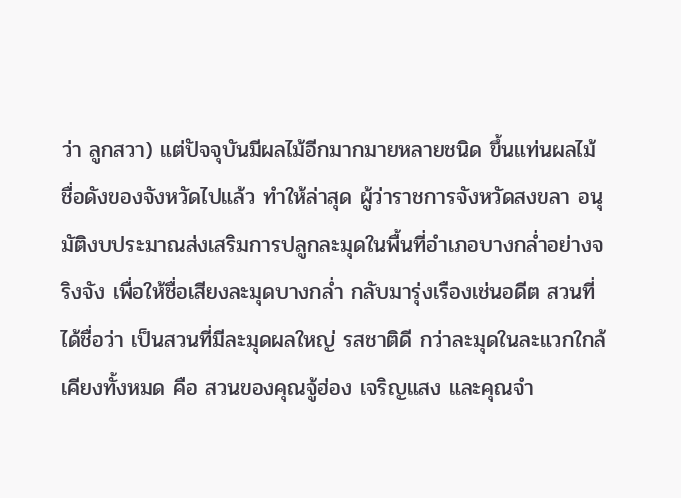ว่า ลูกสวา) แต่ปัจจุบันมีผลไม้อีกมากมายหลายชนิด ขึ้นแท่นผลไม้ชื่อดังของจังหวัดไปแล้ว ทำให้ล่าสุด ผู้ว่าราชการจังหวัดสงขลา อนุมัติงบประมาณส่งเสริมการปลูกละมุดในพื้นที่อำเภอบางกล่ำอย่างจริงจัง เพื่อให้ชื่อเสียงละมุดบางกล่ำ กลับมารุ่งเรืองเช่นอดีต สวนที่ได้ชื่อว่า เป็นสวนที่มีละมุดผลใหญ่ รสชาติดี กว่าละมุดในละแวกใกล้เคียงทั้งหมด คือ สวนของคุณจู้ฮ่อง เจริญแสง และคุณจำ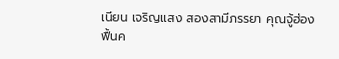เนียน เจริญแสง สองสามีภรรยา คุณจู้ฮ่อง ฟื้นค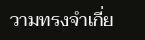วามทรงจำเกี่ย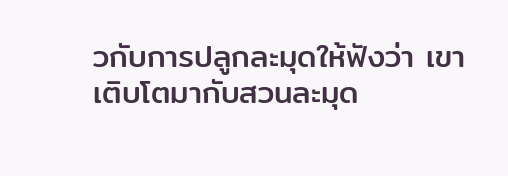วกับการปลูกละมุดให้ฟังว่า เขาเติบโตมากับสวนละมุด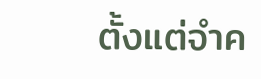ตั้งแต่จำค